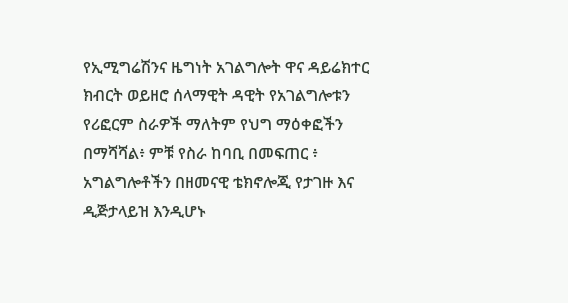የኢሚግሬሽንና ዜግነት አገልግሎት ዋና ዳይሬክተር ክብርት ወይዘሮ ሰላማዊት ዳዊት የአገልግሎቱን የሪፎርም ስራዎች ማለትም የህግ ማዕቀፎችን በማሻሻል፥ ምቹ የስራ ከባቢ በመፍጠር ፥ አግልግሎቶችን በዘመናዊ ቴክኖሎጂ የታገዙ እና ዲጅታላይዝ እንዲሆኑ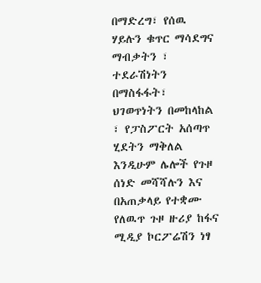በማድረግ፣ የሰዉ ሃይሉን ቁጥር ማሳደግና ማብቃትን ፣ ተደራሽነትን በማስፋፋት፣ ህገወጥነትን በመከላከል ፣ የፓስፖርት አሰጣጥ ሂደትን ማቅለል እንዲሁም ሌሎች የጉዞ ሰነድ መሻሻሉን እና በአጠቃላይ የተቋሙ የለዉጥ ጉዞ ዙሪያ ከፋና ሚዲያ ኮርፖሬሽን ነፃ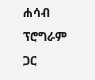ሐሳብ ፕሮግራም ጋር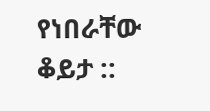የነበራቸው ቆይታ ::